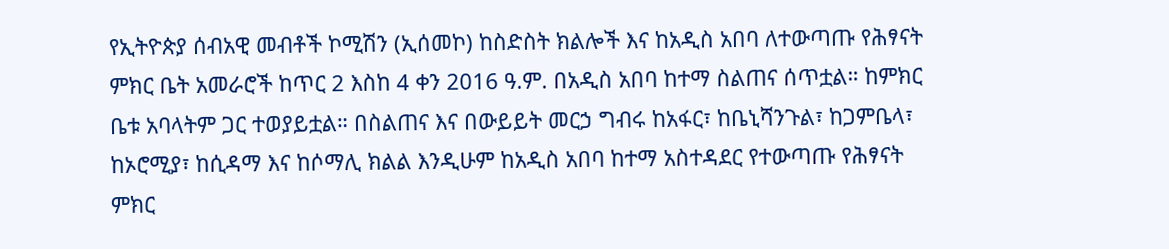የኢትዮጵያ ሰብአዊ መብቶች ኮሚሽን (ኢሰመኮ) ከስድስት ክልሎች እና ከአዲስ አበባ ለተውጣጡ የሕፃናት ምክር ቤት አመራሮች ከጥር 2 እስከ 4 ቀን 2016 ዓ.ም. በአዲስ አበባ ከተማ ስልጠና ሰጥቷል። ከምክር ቤቱ አባላትም ጋር ተወያይቷል። በስልጠና እና በውይይት መርኃ ግብሩ ከአፋር፣ ከቤኒሻንጉል፣ ከጋምቤላ፣ ከኦሮሚያ፣ ከሲዳማ እና ከሶማሊ ክልል እንዲሁም ከአዲስ አበባ ከተማ አስተዳደር የተውጣጡ የሕፃናት ምክር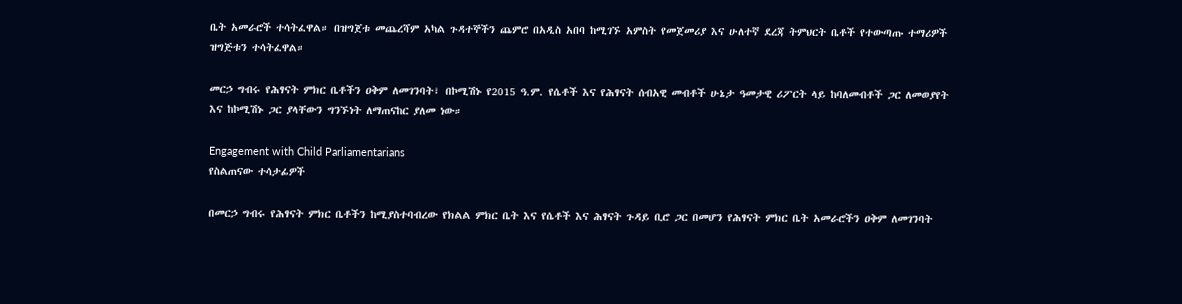ቤት አመራሮች ተሳትፈዋል። በዝግጀቱ መጨረሻም አካል ጉዳተኞችን ጨምሮ በአዲስ አበባ ከሚገኙ አምስት የመጀመሪያ እና ሁለተኛ ደረጃ ትምህርት ቤቶች የተውጣጡ ተማሪዎች ዝግጅቱን ተሳትፈዋል።

መርኃ ግብሩ የሕፃናት ምክር ቤቶችን ዐቅም ለመገንባት፣ በኮሚሽኑ የ2015 ዓ.ም. የሴቶች እና የሕፃናት ሰብአዊ መብቶች ሁኔታ ዓመታዊ ሪፖርት ላይ ከባለመብቶች ጋር ለመወያየት እና ከኮሚሽኑ ጋር ያላቸውን ግንኙነት ለማጠናከር ያለመ ነው።

Engagement with Child Parliamentarians
የስልጠናው ተሳታፊዎች

በመርኃ ግብሩ የሕፃናት ምክር ቤቶችን ከሚያስተባብረው የክልል ምክር ቤት እና የሴቶች እና ሕፃናት ጉዳይ ቢሮ ጋር በመሆን የሕፃናት ምክር ቤት አመራሮችን ዐቅም ለመገንባት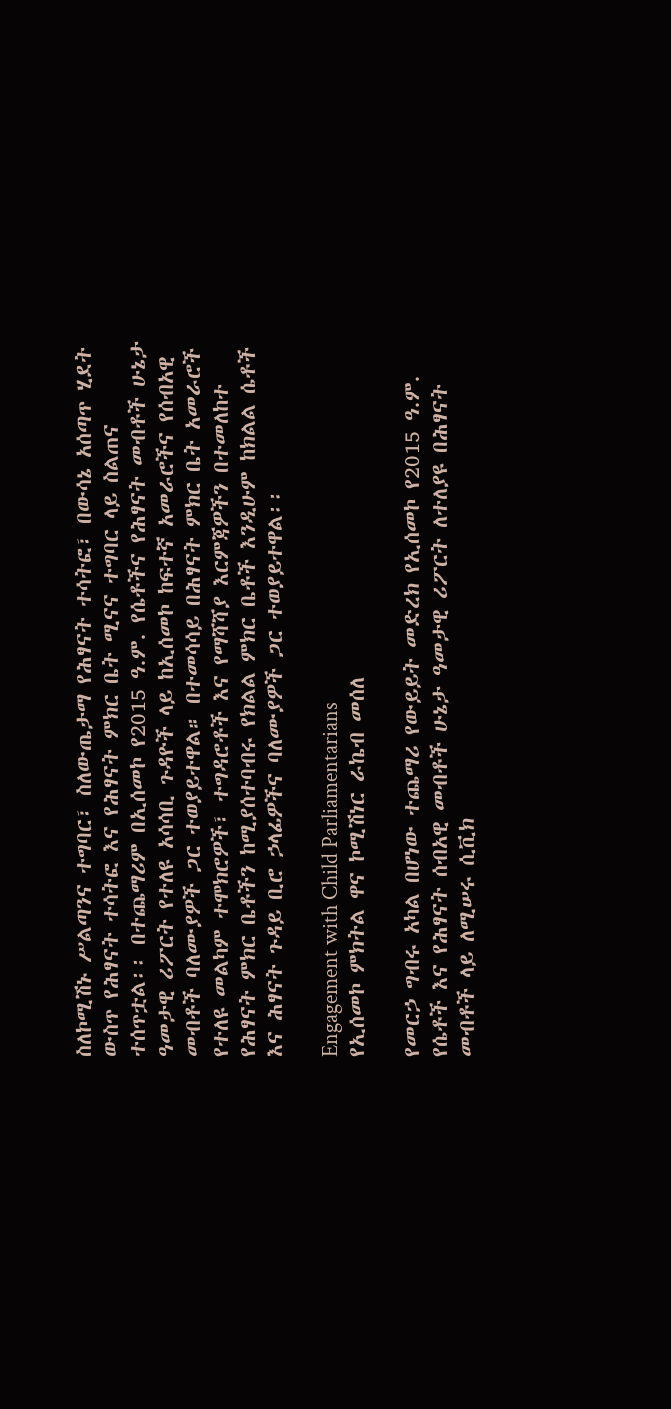ስለኮሚሽኑ ሥልጣንና ተግባር፣ ስለውጤታማ የሕፃናት ተሳትፎ፣ በውሳኔ አሰጣጥ ሂደት ውስጥ የሕፃናት ተሳትፎ እና የሕፃናት ምክር ቤት ሚናና ተግባር ላይ ስልጠና ተሰጥቷል፡፡ በተጨማሪም በኢሰመኮ የ2015 ዓ.ም. የሴቶችና የሕፃናት መብቶች ሁኔታ ዓመታዊ ሪፖርት የተለዩ አሳሳቢ ጉዳዮች ላይ ከኢሰመኮ ከፍተኛ አመራሮችና የሰብአዊ መብቶች ባለሙያዎች ጋር ተወያይተዋል። በተመሳሳይ በሕፃናት ምክር ቤት አመራሮች የተለዩ መልካም ተሞክሮዎች፣ ተግዳሮቶች እና የማሻሻያ እርምጃዎችን በተመለከተ የሕፃናት ምክር ቤቶችን ከሚያሰተባብሩ የክልል ምክር ቤቶች እንዲሁም ከክልል ሴቶች እና ሕፃናት ጉዳይ ቢሮ ኃላፊዎችና ባለሙያዎች ጋር ተወያይተዋል፡፡

Engagement with Child Parliamentarians
የኢሰመኮ ምክትል ዋና ኮሚሽነር ራኬብ መሰለ

የመርኃ ግብሩ አካል በሆነው ተጨማሪ የውይይት መድረክ የኢሰመኮ የ2015 ዓ.ም. የሴቶች እና የሕፃናት ሰብአዊ መብቶች ሁኔታ ዓመታዊ ሪፖርት ለተለያዩ በሕፃናት መብቶች ላይ ለሚሠሩ ሲቪክ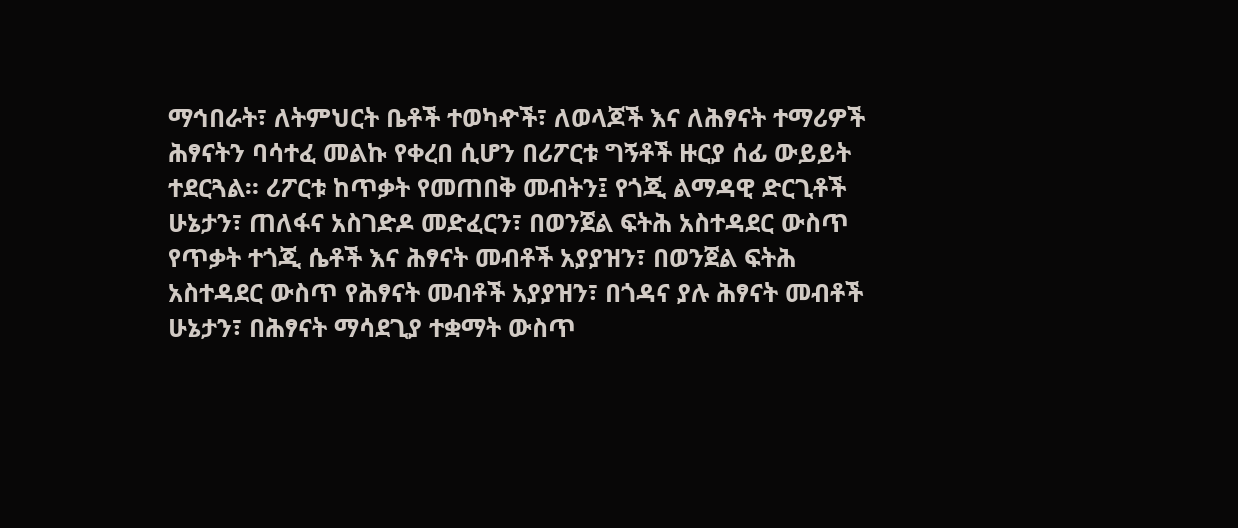ማኅበራት፣ ለትምህርት ቤቶች ተወካዯች፣ ለወላጆች እና ለሕፃናት ተማሪዎች ሕፃናትን ባሳተፈ መልኩ የቀረበ ሲሆን በሪፖርቱ ግኝቶች ዙርያ ሰፊ ውይይት ተደርጓል። ሪፖርቱ ከጥቃት የመጠበቅ መብትን፤ የጎጂ ልማዳዊ ድርጊቶች ሁኔታን፣ ጠለፋና አስገድዶ መድፈርን፣ በወንጀል ፍትሕ አስተዳደር ውስጥ የጥቃት ተጎጂ ሴቶች እና ሕፃናት መብቶች አያያዝን፣ በወንጀል ፍትሕ አስተዳደር ውስጥ የሕፃናት መብቶች አያያዝን፣ በጎዳና ያሉ ሕፃናት መብቶች ሁኔታን፣ በሕፃናት ማሳደጊያ ተቋማት ውስጥ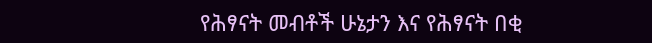የሕፃናት መብቶች ሁኔታን እና የሕፃናት በቂ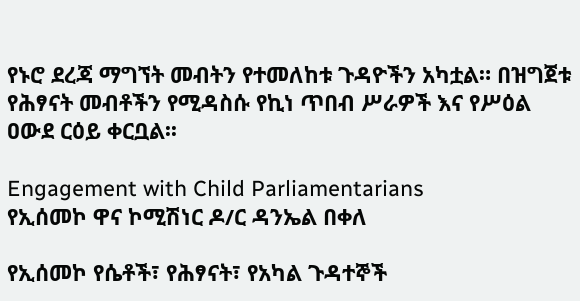የኑሮ ደረጃ ማግኘት መብትን የተመለከቱ ጉዳዮችን አካቷል። በዝግጀቱ የሕፃናት መብቶችን የሚዳስሱ የኪነ ጥበብ ሥራዎች እና የሥዕል ዐውደ ርዕይ ቀርቧል፡፡

Engagement with Child Parliamentarians
የኢሰመኮ ዋና ኮሚሽነር ዶ/ር ዳንኤል በቀለ

የኢሰመኮ የሴቶች፣ የሕፃናት፣ የአካል ጉዳተኞች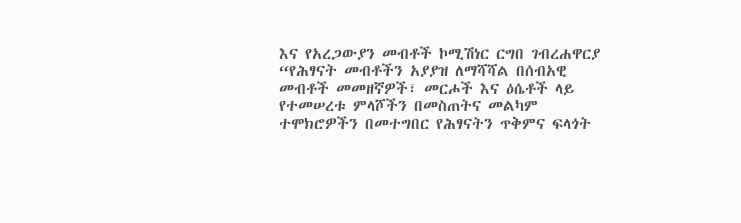እና የአረጋውያን መብቶች ኮሚሽነር ርግበ ገብረሐዋርያ “የሕፃናት መብቶችን አያያዝ ለማሻሻል በሰብአዊ መብቶች መመዘኛዎች፣ መርሖች እና ዕሴቶች ላይ የተመሠረቱ ምላሾችን በመስጠትና መልካም ተሞክሮዎችን በመተግበር የሕፃናትን ጥቅምና ፍላጎት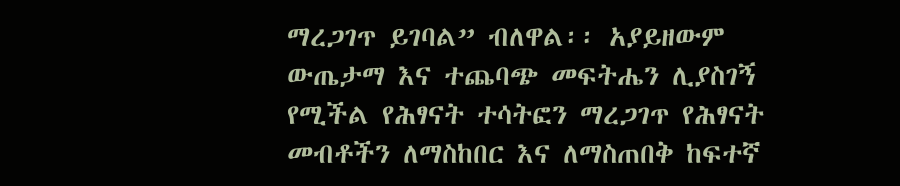ማረጋገጥ ይገባል” ብለዋል፡፡ አያይዘውም ውጤታማ እና ተጨባጭ መፍትሔን ሊያስገኝ የሚችል የሕፃናት ተሳትፎን ማረጋገጥ የሕፃናት መብቶችን ለማስከበር እና ለማስጠበቅ ከፍተኛ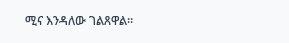ሚና እንዳለው ገልጸዋል።